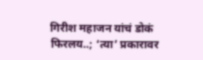गिरीश महाजन यांचं डोकं फिरलय..; ‘त्या’ प्रकारावर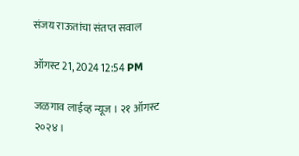संजय राऊतांचा संतप्त सवाल

ऑगस्ट 21, 2024 12:54 PM

जळगाव लाईव्ह न्यूज । २१ ऑगस्ट २०२४ ।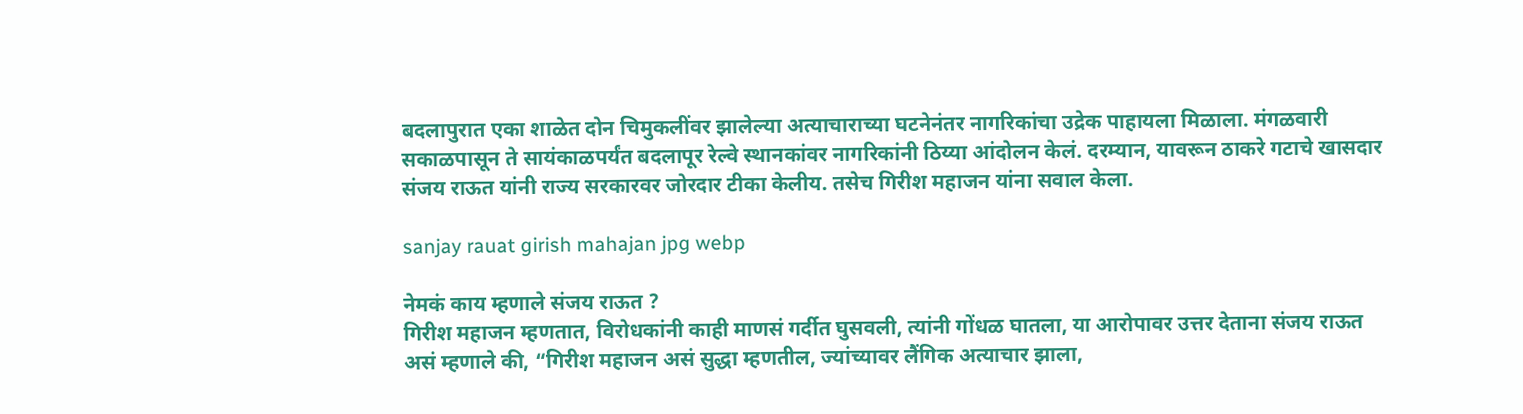बदलापुरात एका शाळेत दोन चिमुकलींवर झालेल्या अत्याचाराच्या घटनेनंतर नागरिकांचा उद्रेक पाहायला मिळाला. मंगळवारी सकाळपासून ते सायंकाळपर्यंत बदलापूर रेल्वे स्थानकांवर नागरिकांनी ठिय्या आंदोलन केलं. दरम्यान, यावरून ठाकरे गटाचे खासदार संजय राऊत यांनी राज्य सरकारवर जोरदार टीका केलीय. तसेच गिरीश महाजन यांना सवाल केला.

sanjay rauat girish mahajan jpg webp

नेमकं काय म्हणाले संजय राऊत ?
गिरीश महाजन म्हणतात, विरोधकांनी काही माणसं गर्दीत घुसवली, त्यांनी गोंधळ घातला, या आरोपावर उत्तर देताना संजय राऊत असं म्हणाले की, “गिरीश महाजन असं सुद्धा म्हणतील, ज्यांच्यावर लैंगिक अत्याचार झाला,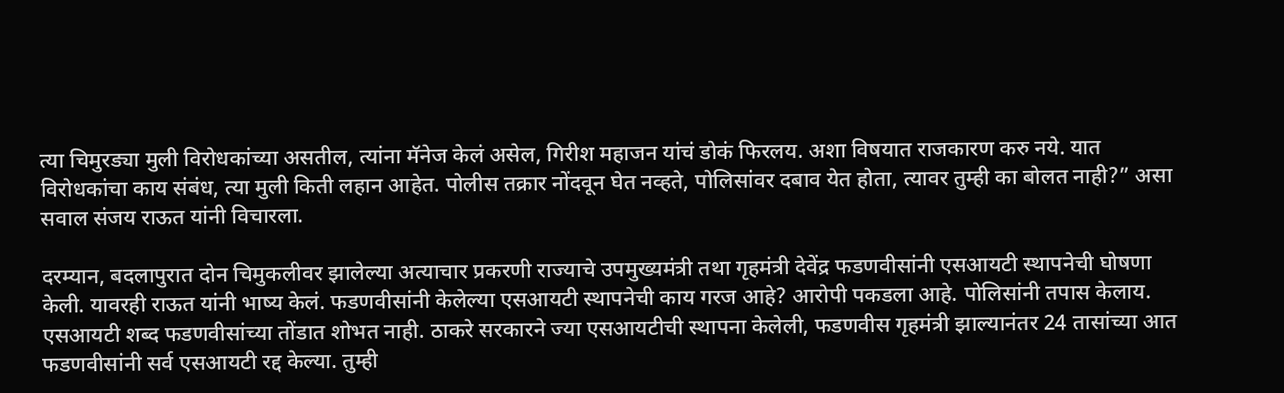त्या चिमुरड्या मुली विरोधकांच्या असतील, त्यांना मॅनेज केलं असेल, गिरीश महाजन यांचं डोकं फिरलय. अशा विषयात राजकारण करु नये. यात विरोधकांचा काय संबंध, त्या मुली किती लहान आहेत. पोलीस तक्रार नोंदवून घेत नव्हते, पोलिसांवर दबाव येत होता, त्यावर तुम्ही का बोलत नाही?” असा सवाल संजय राऊत यांनी विचारला.

दरम्यान, बदलापुरात दोन चिमुकलीवर झालेल्या अत्याचार प्रकरणी राज्याचे उपमुख्यमंत्री तथा गृहमंत्री देवेंद्र फडणवीसांनी एसआयटी स्थापनेची घोषणा केली. यावरही राऊत यांनी भाष्य केलं. फडणवीसांनी केलेल्या एसआयटी स्थापनेची काय गरज आहे? आरोपी पकडला आहे. पोलिसांनी तपास केलाय. एसआयटी शब्द फडणवीसांच्या तोंडात शोभत नाही. ठाकरे सरकारने ज्या एसआयटीची स्थापना केलेली, फडणवीस गृहमंत्री झाल्यानंतर 24 तासांच्या आत फडणवीसांनी सर्व एसआयटी रद्द केल्या. तुम्ही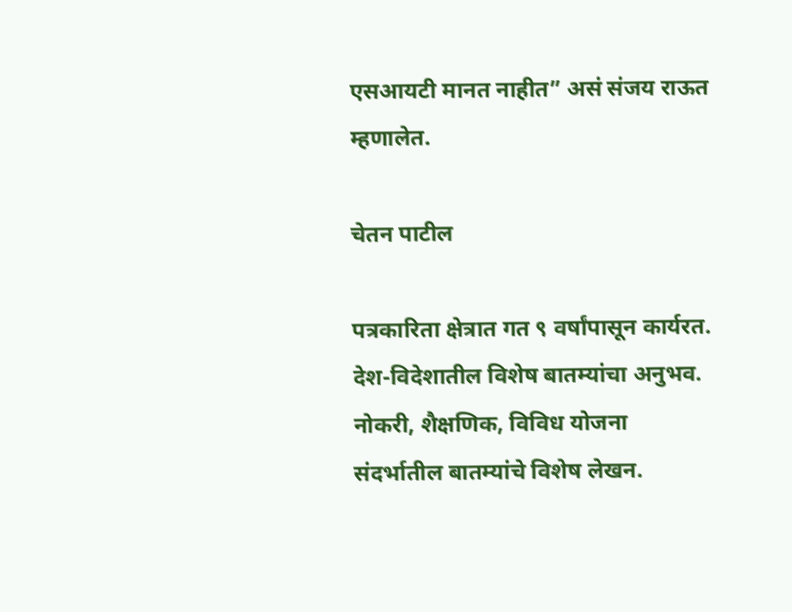एसआयटी मानत नाहीत” असं संजय राऊत म्हणालेत.

चेतन पाटील

पत्रकारिता क्षेत्रात गत ९ वर्षांपासून कार्यरत. देश-विदेशातील विशेष बातम्यांचा अनुभव. नोकरी, शैक्षणिक, विविध योजना संदर्भातील बातम्यांचे विशेष लेखन.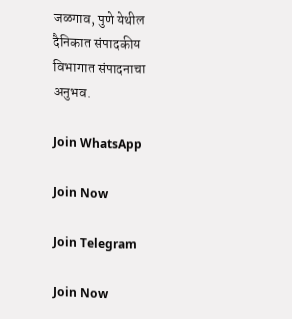जळगाव, पुणे येथील दैनिकात संपादकीय विभागात संपादनाचा अनुभव.

Join WhatsApp

Join Now

Join Telegram

Join Now